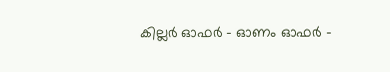കില്ലര്‍ ഓഫര്‍ – ഓണം ഓഫര്‍ –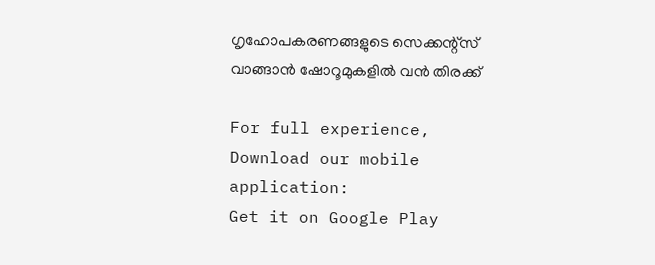ഗൃഹോപകരണങ്ങളുടെ സെക്കന്റ്സ് വാങ്ങാന്‍ ഷോറൂമുകളില്‍ വന്‍ തിരക്ക്

For full experience, Download our mobile application:
Get it on Google Play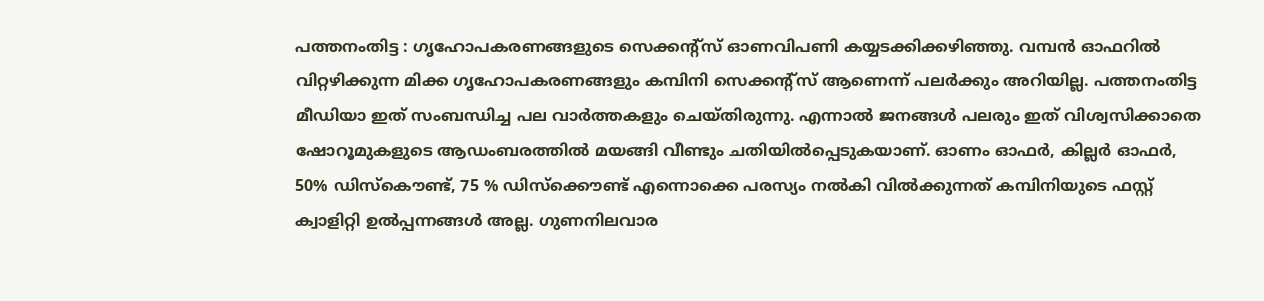പത്തനംതിട്ട : ഗൃഹോപകരണങ്ങളുടെ സെക്കന്റ്സ് ഓണവിപണി കയ്യടക്കിക്കഴിഞ്ഞു. വമ്പന്‍ ഓഫറില്‍ വിറ്റഴിക്കുന്ന മിക്ക ഗൃഹോപകരണങ്ങളും കമ്പിനി സെക്കന്റ്സ് ആണെന്ന് പലര്‍ക്കും അറിയില്ല. പത്തനംതിട്ട മീഡിയാ ഇത് സംബന്ധിച്ച പല വാര്‍ത്തകളും ചെയ്തിരുന്നു. എന്നാല്‍ ജനങ്ങള്‍ പലരും ഇത് വിശ്വസിക്കാതെ ഷോറൂമുകളുടെ ആഡംബരത്തില്‍ മയങ്ങി വീണ്ടും ചതിയില്‍പ്പെടുകയാണ്. ഓണം ഓഫര്‍, കില്ലര്‍ ഓഫര്‍, 50% ഡിസ്കൌണ്ട്, 75 % ഡിസ്ക്കൌണ്ട് എന്നൊക്കെ പരസ്യം നല്‍കി വില്‍ക്കുന്നത് കമ്പിനിയുടെ ഫസ്റ്റ് ക്വാളിറ്റി ഉല്‍പ്പന്നങ്ങള്‍ അല്ല. ഗുണനിലവാര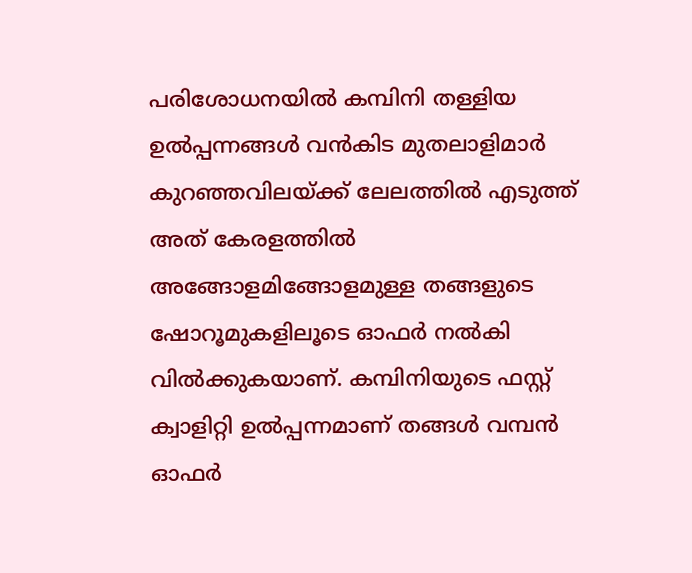പരിശോധനയില്‍ കമ്പിനി തള്ളിയ ഉല്‍പ്പന്നങ്ങള്‍ വന്‍കിട മുതലാളിമാര്‍ കുറഞ്ഞവിലയ്ക്ക് ലേലത്തില്‍ എടുത്ത് അത് കേരളത്തില്‍ അങ്ങോളമിങ്ങോളമുള്ള തങ്ങളുടെ ഷോറൂമുകളിലൂടെ ഓഫര്‍ നല്‍കി വില്‍ക്കുകയാണ്. കമ്പിനിയുടെ ഫസ്റ്റ് ക്വാളിറ്റി ഉല്‍പ്പന്നമാണ് തങ്ങള്‍ വമ്പന്‍ ഓഫര്‍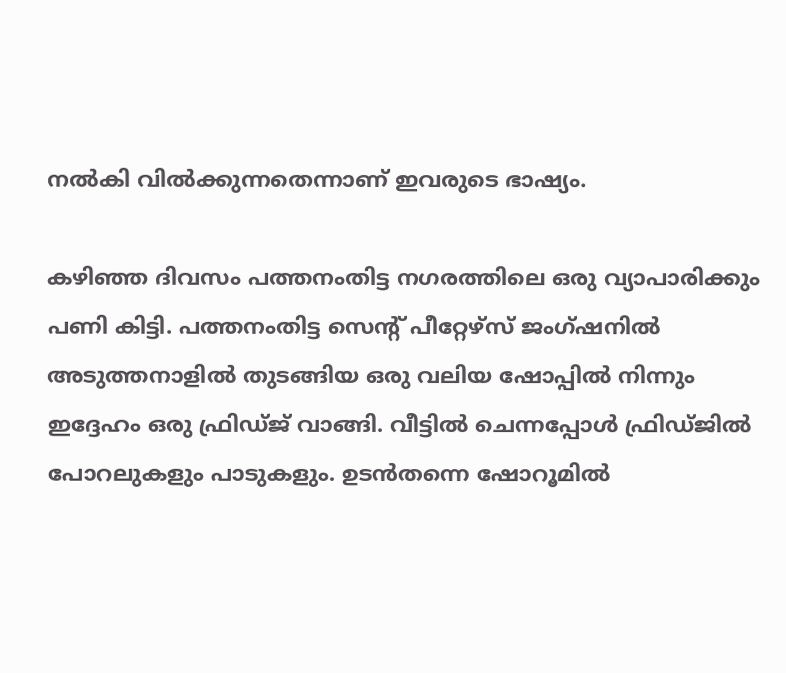നല്‍കി വില്‍ക്കുന്നതെന്നാണ് ഇവരുടെ ഭാഷ്യം.

കഴിഞ്ഞ ദിവസം പത്തനംതിട്ട നഗരത്തിലെ ഒരു വ്യാപാരിക്കും പണി കിട്ടി. പത്തനംതിട്ട സെന്റ്‌ പീറ്റേഴ്സ് ജംഗ്ഷനില്‍ അടുത്തനാളില്‍ തുടങ്ങിയ ഒരു വലിയ ഷോപ്പില്‍ നിന്നും ഇദ്ദേഹം ഒരു ഫ്രിഡ്ജ്‌ വാങ്ങി. വീട്ടില്‍ ചെന്നപ്പോള്‍ ഫ്രിഡ്ജില്‍ പോറലുകളും പാടുകളും. ഉടന്‍തന്നെ ഷോറൂമില്‍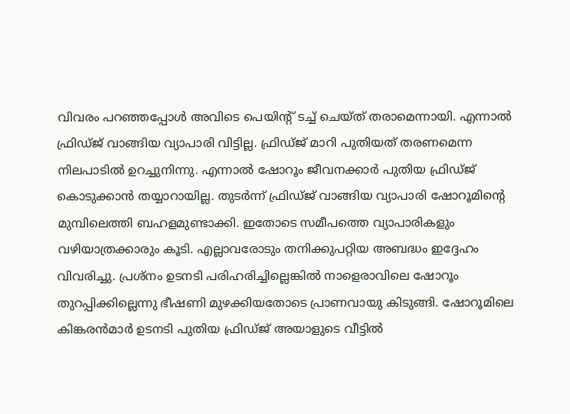വിവരം പറഞ്ഞപ്പോള്‍ അവിടെ പെയിന്റ് ടച്ച്‌ ചെയ്ത് തരാമെന്നായി. എന്നാല്‍ ഫ്രിഡ്ജ്‌ വാങ്ങിയ വ്യാപാരി വിട്ടില്ല. ഫ്രിഡ്ജ്‌ മാറി പുതിയത് തരണമെന്ന നിലപാടില്‍ ഉറച്ചുനിന്നു. എന്നാല്‍ ഷോറൂം ജീവനക്കാര്‍ പുതിയ ഫ്രിഡ്ജ്‌ കൊടുക്കാന്‍ തയ്യാറായില്ല. തുടര്‍ന്ന് ഫ്രിഡ്ജ് വാങ്ങിയ വ്യാപാരി ഷോറൂമിന്റെ മുമ്പിലെത്തി ബഹളമുണ്ടാക്കി. ഇതോടെ സമീപത്തെ വ്യാപാരികളും വഴിയാത്രക്കാരും കൂടി. എല്ലാവരോടും തനിക്കുപറ്റിയ അബദ്ധം ഇദ്ദേഹം വിവരിച്ചു. പ്രശ്നം ഉടനടി പരിഹരിച്ചില്ലെങ്കില്‍ നാളെരാവിലെ ഷോറൂം തുറപ്പിക്കില്ലെന്നു ഭീഷണി മുഴക്കിയതോടെ പ്രാണവായു കിടുങ്ങി. ഷോറൂമിലെ കിങ്കരന്‍മാര്‍ ഉടനടി പുതിയ ഫ്രിഡ്ജ് അയാളുടെ വീട്ടില്‍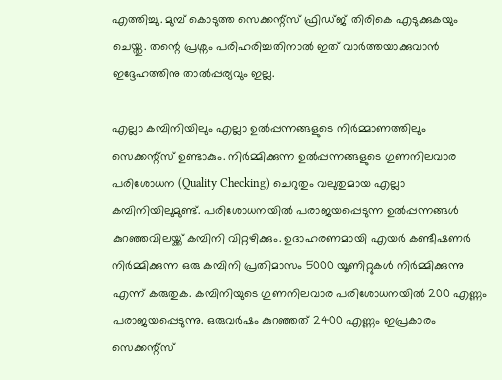എത്തിച്ചു. മുമ്പ് കൊടുത്ത സെക്കന്റ്സ് ഫ്രിഡ്ജ് തിരികെ എടുക്കുകയും ചെയ്തു. തന്റെ പ്രശ്നം പരിഹരിച്ചതിനാല്‍ ഇത് വാര്‍ത്തയാക്കുവാന്‍ ഇദ്ദേഹത്തിനു താല്‍പ്പര്യവും ഇല്ല.

എല്ലാ കമ്പിനിയിലും എല്ലാ ഉല്‍പ്പന്നങ്ങളുടെ നിര്‍മ്മാണത്തിലും സെക്കന്റ്സ് ഉണ്ടാകും. നിര്‍മ്മിക്കുന്ന ഉല്‍പ്പന്നങ്ങളുടെ ഗുണനിലവാര പരിശോധന (Quality Checking) ചെറുതും വലുതുമായ എല്ലാ കമ്പിനിയിലുമുണ്ട്. പരിശോധനയില്‍ പരാജയപ്പെടുന്ന ഉല്‍പ്പന്നങ്ങള്‍ കുറഞ്ഞവിലയ്ക്ക് കമ്പിനി വിറ്റഴിക്കും. ഉദാഹരണമായി എയര്‍ കണ്ടീഷണര്‍ നിര്‍മ്മിക്കുന്ന ഒരു കമ്പിനി പ്രതിമാസം 5000 യൂണിറ്റുകള്‍ നിര്‍മ്മിക്കുന്നു എന്ന് കരുതുക. കമ്പിനിയുടെ ഗുണനിലവാര പരിശോധനയില്‍ 200 എണ്ണം പരാജയപ്പെടുന്നു. ഒരുവര്‍ഷം കുറഞ്ഞത്‌ 2400 എണ്ണം ഇപ്രകാരം സെക്കന്റ്സ്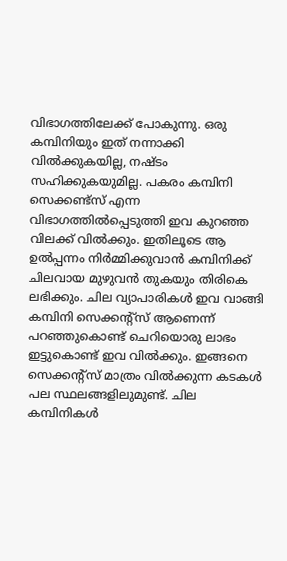വിഭാഗത്തിലേക്ക് പോകുന്നു. ഒരു കമ്പിനിയും ഇത് നന്നാക്കി വില്‍ക്കുകയില്ല, നഷ്ടം സഹിക്കുകയുമില്ല. പകരം കമ്പിനി സെക്കണ്ട്സ് എന്ന വിഭാഗത്തില്‍പ്പെടുത്തി ഇവ കുറഞ്ഞ വിലക്ക് വില്‍ക്കും. ഇതിലൂടെ ആ ഉല്‍പ്പന്നം നിര്‍മ്മിക്കുവാന്‍ കമ്പിനിക്ക് ചിലവായ മുഴുവന്‍ തുകയും തിരികെ ലഭിക്കും. ചില വ്യാപാരികള്‍ ഇവ വാങ്ങി കമ്പിനി സെക്കന്റ്സ് ആണെന്ന് പറഞ്ഞുകൊണ്ട് ചെറിയൊരു ലാഭം ഇട്ടുകൊണ്ട്‌ ഇവ വില്‍ക്കും. ഇങ്ങനെ സെക്കന്റ്സ് മാത്രം വില്‍ക്കുന്ന കടകള്‍ പല സ്ഥലങ്ങളിലുമുണ്ട്. ചില കമ്പിനികള്‍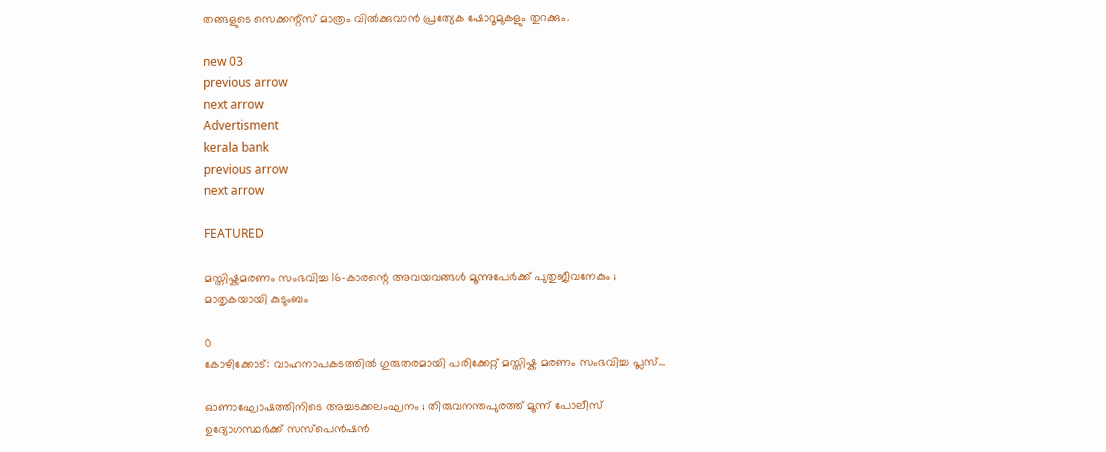തങ്ങളുടെ സെക്കന്റ്സ് മാത്രം വില്‍ക്കുവാന്‍ പ്രത്യേക ഷോറൂമുകളും തുറക്കും.

new 03
previous arrow
next arrow
Advertisment
kerala bank
previous arrow
next arrow

FEATURED

മസ്തിഷ്കമരണം സംഭവിച്ച 16-കാരന്റെ അവയവങ്ങൾ മൂന്നുപേർക്ക് പുതുജീവനേകും ; മാതൃകയായി കുടുംബം

0
കോഴിക്കോട്: വാഹനാപകടത്തിൽ ഗുരുതരമായി പരിക്കേറ്റ് മസ്തിഷ്ക മരണം സംഭവിച്ച പ്ലസ്...

ഓണാഘോഷത്തിനിടെ അച്ചടക്കലംഘനം ; തിരുവനന്തപുരത്ത് മൂന്ന് പോലീസ് ഉദ്യോഗസ്ഥർക്ക് സസ്പെൻഷൻ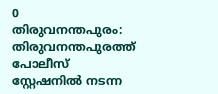0
തിരുവനന്തപുരം: തിരുവനന്തപുരത്ത് പോലീസ് സ്റ്റേഷനിൽ നടന്ന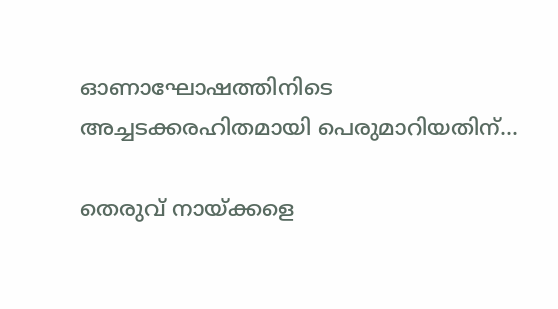ഓണാഘോഷത്തിനിടെ അച്ചടക്കരഹിതമായി പെരുമാറിയതിന്...

തെരുവ് നായ്ക്കളെ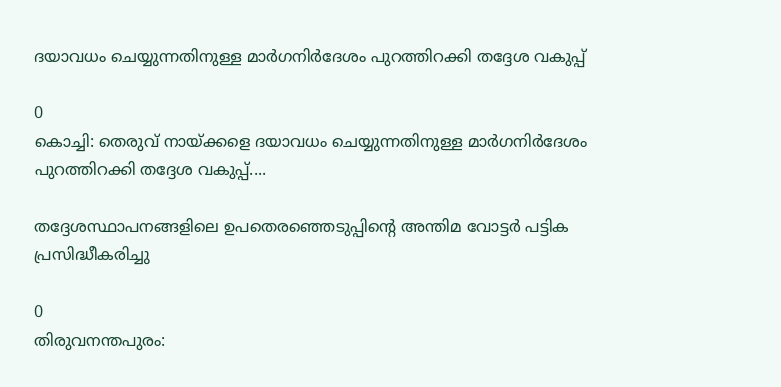ദയാവധം ചെയ്യുന്നതിനുള്ള മാർഗനിർദേശം പുറത്തിറക്കി തദ്ദേശ വകുപ്പ്

0
കൊച്ചി: തെരുവ് നായ്ക്കളെ ദയാവധം ചെയ്യുന്നതിനുള്ള മാർഗനിർദേശം പുറത്തിറക്കി തദ്ദേശ വകുപ്പ്....

തദ്ദേശസ്ഥാപനങ്ങളിലെ ഉപതെരഞ്ഞെടുപ്പിന്റെ അന്തിമ വോട്ടർ പട്ടിക പ്രസിദ്ധീകരിച്ചു

0
തിരുവനന്തപുരം: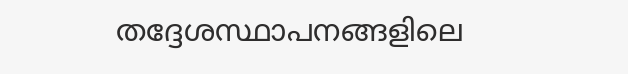തദ്ദേശസ്ഥാപനങ്ങളിലെ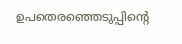ഉപതെരഞ്ഞെടുപ്പിന്റെ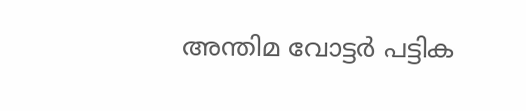അന്തിമ വോട്ടർ പട്ടിക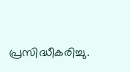പ്രസിദ്ധീകരിച്ചു.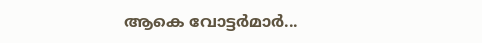ആകെ വോട്ടർമാർ...